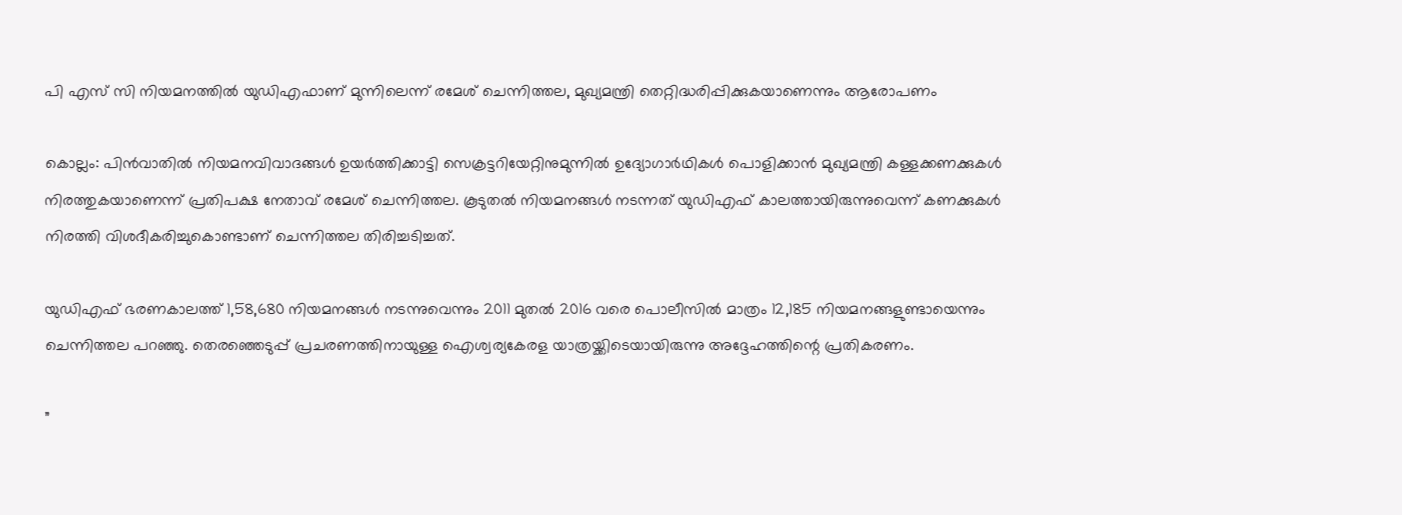പി എസ് സി നിയമനത്തിൽ യുഡിഎഫാണ് മുന്നിലെന്ന് രമേശ് ചെന്നിത്തല, മുഖ്യമന്ത്രി തെറ്റിദ്ധരിപ്പിക്കുകയാണെന്നും ആരോപണം

കൊല്ലം: പിന്‍വാതില്‍ നിയമനവിവാദങ്ങള്‍ ഉയര്‍ത്തിക്കാട്ടി സെക്രട്ടറിയേറ്റിനുമുന്നില്‍ ഉദ്യോഗാര്‍ഥികള്‍ പൊളിക്കാന്‍ മുഖ്യമന്ത്രി കള്ളക്കണക്കുകള്‍ നിരത്തുകയാണെന്ന് പ്രതിപക്ഷ നേതാവ് രമേശ് ചെന്നിത്തല. കൂടുതല്‍ നിയമനങ്ങള്‍ നടന്നത് യുഡിഎഫ് കാലത്തായിരുന്നുവെന്ന് കണക്കുകള്‍ നിരത്തി വിശദീകരിച്ചുകൊണ്ടാണ് ചെന്നിത്തല തിരിച്ചടിച്ചത്.

യുഡിഎഫ് ഭരണകാലത്ത് 1,58,680 നിയമനങ്ങള്‍ നടന്നുവെന്നും 2011 മുതല്‍ 2016 വരെ പൊലീസില്‍ മാത്രം 12,185 നിയമനങ്ങളുണ്ടായെന്നും ചെന്നിത്തല പറഞ്ഞു. തെരഞ്ഞെടുപ്പ് പ്രചരണത്തിനായുള്ള ഐശ്വര്യകേരള യാത്രയ്ക്കിടെയായിരുന്നു അദ്ദേഹത്തിന്റെ പ്രതികരണം.

”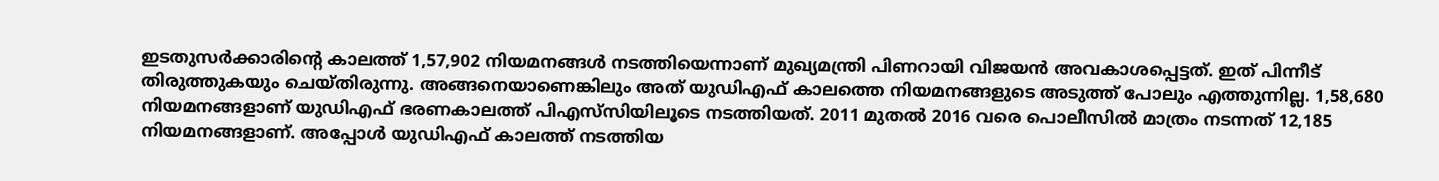ഇടതുസര്‍ക്കാരിന്റെ കാലത്ത് 1,57,902 നിയമനങ്ങള്‍ നടത്തിയെന്നാണ് മുഖ്യമന്ത്രി പിണറായി വിജയന്‍ അവകാശപ്പെട്ടത്. ഇത് പിന്നീട് തിരുത്തുകയും ചെയ്തിരുന്നു. അങ്ങനെയാണെങ്കിലും അത് യുഡിഎഫ് കാലത്തെ നിയമനങ്ങളുടെ അടുത്ത് പോലും എത്തുന്നില്ല. 1,58,680 നിയമനങ്ങളാണ് യുഡിഎഫ് ഭരണകാലത്ത് പിഎസ്‌സിയിലൂടെ നടത്തിയത്. 2011 മുതല്‍ 2016 വരെ പൊലീസില്‍ മാത്രം നടന്നത് 12,185 നിയമനങ്ങളാണ്. അപ്പോള്‍ യുഡിഎഫ് കാലത്ത് നടത്തിയ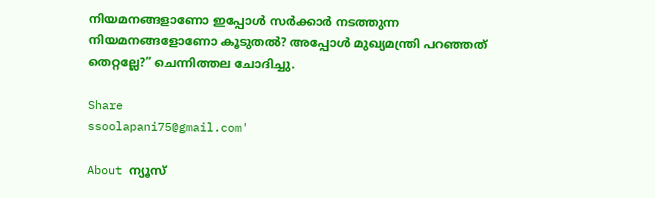നിയമനങ്ങളാണോ ഇപ്പോള്‍ സര്‍ക്കാര്‍ നടത്തുന്ന നിയമനങ്ങളോണോ കൂടുതല്‍? അപ്പോള്‍ മുഖ്യമന്ത്രി പറഞ്ഞത് തെറ്റല്ലേ?” ചെന്നിത്തല ചോദിച്ചു.

Share
ssoolapani75@gmail.com'

About ന്യൂസ്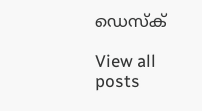ഡെസ്ക്

View all posts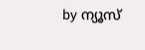by ന്യൂസ്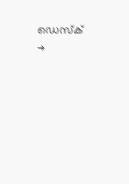ഡെസ്ക് →